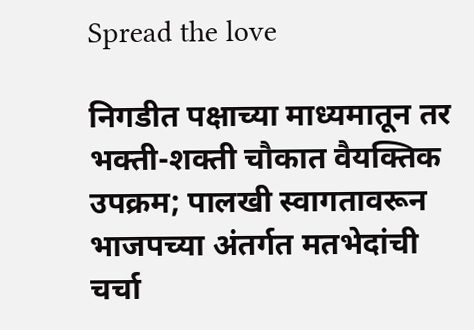Spread the love

निगडीत पक्षाच्या माध्यमातून तर भक्ती-शक्ती चौकात वैयक्तिक उपक्रम; पालखी स्वागतावरून भाजपच्या अंतर्गत मतभेदांची चर्चा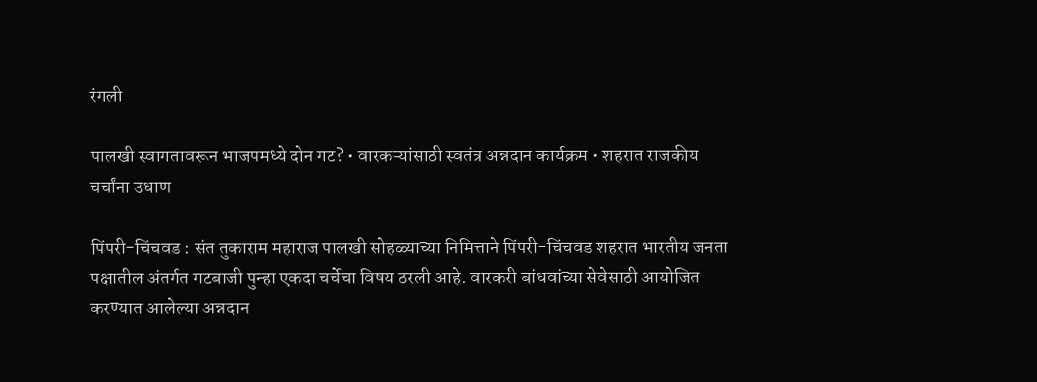रंगली

पालखी स्वागतावरून भाजपमध्ये दोन गट? • वारकऱ्यांसाठी स्वतंत्र अन्नदान कार्यक्रम • शहरात राजकीय चर्चांना उधाण

पिंपरी-चिंचवड : संत तुकाराम महाराज पालखी सोहळ्याच्या निमित्ताने पिंपरी-चिंचवड शहरात भारतीय जनता पक्षातील अंतर्गत गटबाजी पुन्हा एकदा चर्चेचा विषय ठरली आहे. वारकरी बांधवांच्या सेवेसाठी आयोजित करण्यात आलेल्या अन्नदान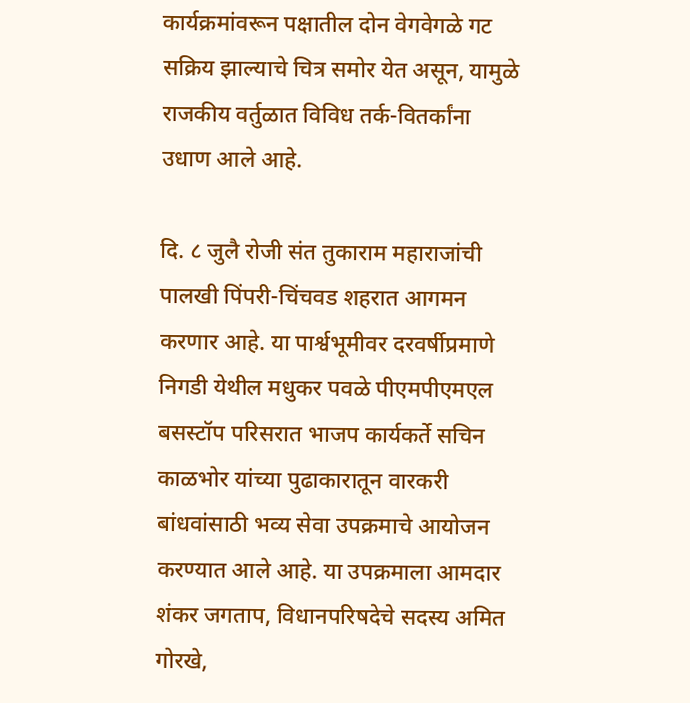कार्यक्रमांवरून पक्षातील दोन वेगवेगळे गट सक्रिय झाल्याचे चित्र समोर येत असून, यामुळे राजकीय वर्तुळात विविध तर्क-वितर्कांना उधाण आले आहे.

दि. ८ जुलै रोजी संत तुकाराम महाराजांची पालखी पिंपरी-चिंचवड शहरात आगमन करणार आहे. या पार्श्वभूमीवर दरवर्षीप्रमाणे निगडी येथील मधुकर पवळे पीएमपीएमएल बसस्टॉप परिसरात भाजप कार्यकर्ते सचिन काळभोर यांच्या पुढाकारातून वारकरी बांधवांसाठी भव्य सेवा उपक्रमाचे आयोजन करण्यात आले आहे. या उपक्रमाला आमदार शंकर जगताप, विधानपरिषदेचे सदस्य अमित गोरखे,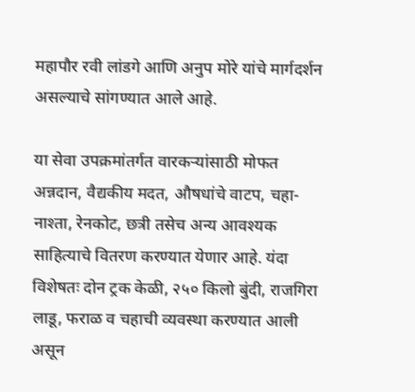महापौर रवी लांडगे आणि अनुप मोरे यांचे मार्गदर्शन असल्याचे सांगण्यात आले आहे.

या सेवा उपक्रमांतर्गत वारकऱ्यांसाठी मोफत अन्नदान, वैद्यकीय मदत, औषधांचे वाटप, चहा-नाश्ता, रेनकोट, छत्री तसेच अन्य आवश्यक साहित्याचे वितरण करण्यात येणार आहे. यंदा विशेषतः दोन ट्रक केळी, २५० किलो बुंदी, राजगिरा लाडू, फराळ व चहाची व्यवस्था करण्यात आली असून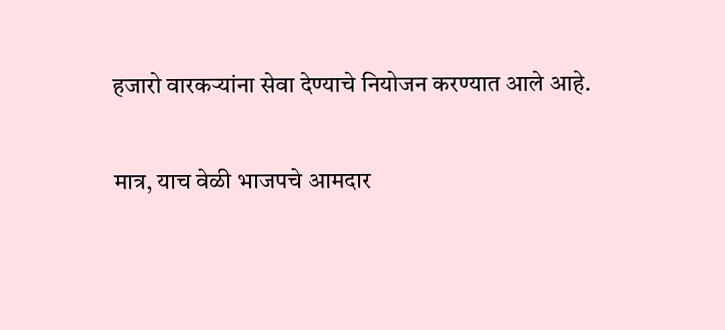हजारो वारकऱ्यांना सेवा देण्याचे नियोजन करण्यात आले आहे.

मात्र, याच वेळी भाजपचे आमदार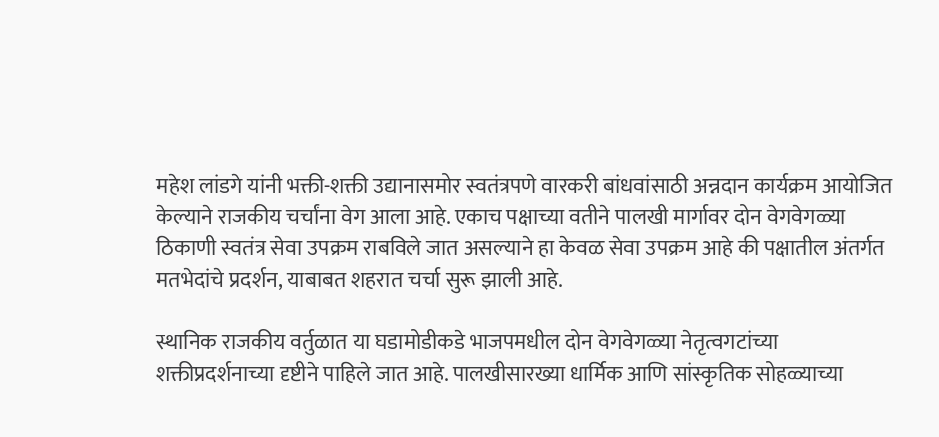महेश लांडगे यांनी भक्ती-शक्ती उद्यानासमोर स्वतंत्रपणे वारकरी बांधवांसाठी अन्नदान कार्यक्रम आयोजित केल्याने राजकीय चर्चांना वेग आला आहे. एकाच पक्षाच्या वतीने पालखी मार्गावर दोन वेगवेगळ्या ठिकाणी स्वतंत्र सेवा उपक्रम राबविले जात असल्याने हा केवळ सेवा उपक्रम आहे की पक्षातील अंतर्गत मतभेदांचे प्रदर्शन, याबाबत शहरात चर्चा सुरू झाली आहे.

स्थानिक राजकीय वर्तुळात या घडामोडीकडे भाजपमधील दोन वेगवेगळ्या नेतृत्वगटांच्या शक्तीप्रदर्शनाच्या दृष्टीने पाहिले जात आहे. पालखीसारख्या धार्मिक आणि सांस्कृतिक सोहळ्याच्या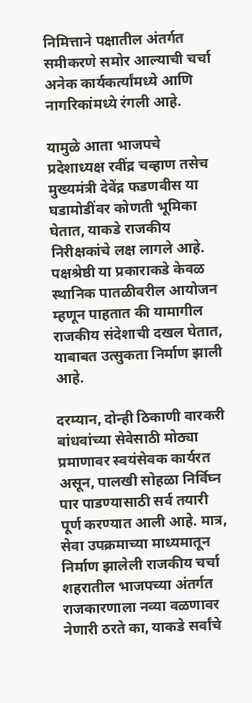निमित्ताने पक्षातील अंतर्गत समीकरणे समोर आल्याची चर्चा अनेक कार्यकर्त्यांमध्ये आणि नागरिकांमध्ये रंगली आहे.

यामुळे आता भाजपचे प्रदेशाध्यक्ष रवींद्र चव्हाण तसेच मुख्यमंत्री देवेंद्र फडणवीस या घडामोडींवर कोणती भूमिका घेतात, याकडे राजकीय निरीक्षकांचे लक्ष लागले आहे. पक्षश्रेष्ठी या प्रकाराकडे केवळ स्थानिक पातळीवरील आयोजन म्हणून पाहतात की यामागील राजकीय संदेशाची दखल घेतात, याबाबत उत्सुकता निर्माण झाली आहे.

दरम्यान, दोन्ही ठिकाणी वारकरी बांधवांच्या सेवेसाठी मोठ्या प्रमाणावर स्वयंसेवक कार्यरत असून, पालखी सोहळा निर्विघ्न पार पाडण्यासाठी सर्व तयारी पूर्ण करण्यात आली आहे. मात्र, सेवा उपक्रमाच्या माध्यमातून निर्माण झालेली राजकीय चर्चा शहरातील भाजपच्या अंतर्गत राजकारणाला नव्या वळणावर नेणारी ठरते का, याकडे सर्वांचे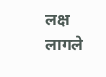लक्ष लागले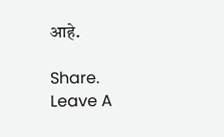आहे.

Share.
Leave A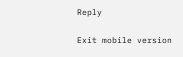Reply

Exit mobile version